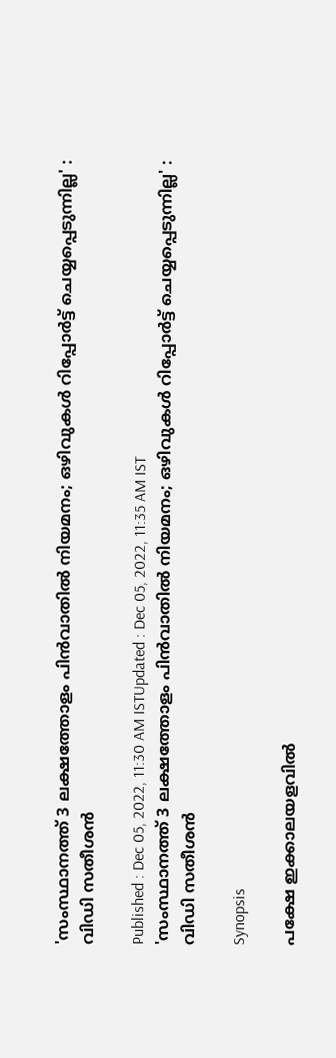'സംസ്ഥാനത്ത് 3 ലക്ഷത്തോളം പിൻവാതിൽ നിയമനം; ഒഴിവുകൾ റിപ്പോർട്ട് ചെയ്യപ്പെടുന്നില്ല' : വിഡി സതീശൻ

Published : Dec 05, 2022, 11:30 AM ISTUpdated : Dec 05, 2022, 11:35 AM IST
'സംസ്ഥാനത്ത് 3 ലക്ഷത്തോളം പിൻവാതിൽ നിയമനം; ഒഴിവുകൾ റിപ്പോർട്ട് ചെയ്യപ്പെടുന്നില്ല' : വിഡി സതീശൻ

Synopsis

പക്ഷേ ഇക്കാലയളവിൽ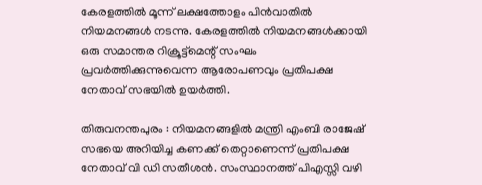കേരളത്തിൽ മൂന്ന് ലക്ഷത്തോളം പിൻവാതിൽ നിയമനങ്ങൾ നടന്നു. കേരളത്തിൽ നിയമനങ്ങൾക്കായി ഒരു സമാന്തര റിക്രൂട്ട്മെന്റ് സംഘം പ്രവർത്തിക്കുന്നുവെന്ന ആരോപണവും പ്രതിപക്ഷ നേതാവ് സഭയിൽ ഉയർത്തി.

തിരുവനന്തപുരം : നിയമനങ്ങളിൽ മന്ത്രി എംബി രാജേഷ് സഭയെ അറിയിച്ച കണക്ക് തെറ്റാണെന്ന് പ്രതിപക്ഷ നേതാവ് വി ഡി സതീശൻ. സംസ്ഥാനത്ത് പിഎസ്സി വഴി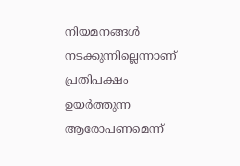നിയമനങ്ങൾ നടക്കുന്നില്ലെന്നാണ് പ്രതിപക്ഷം ഉയർത്തുന്ന ആരോപണമെന്ന്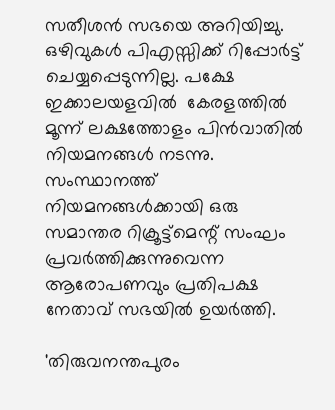സതീശൻ സഭയെ അറിയിച്ചു. ഒഴിവുകൾ പിഎസ്സിക്ക് റിപ്പോർട്ട് ചെയ്യപ്പെടുന്നില്ല. പക്ഷേ ഇക്കാലയളവിൽ  കേരളത്തിൽ മൂന്ന് ലക്ഷത്തോളം പിൻവാതിൽ നിയമനങ്ങൾ നടന്നു.  സംസ്ഥാനത്ത് നിയമനങ്ങൾക്കായി ഒരു സമാന്തര റിക്രൂട്ട്മെന്റ് സംഘം പ്രവർത്തിക്കുന്നുവെന്ന ആരോപണവും പ്രതിപക്ഷ നേതാവ് സഭയിൽ ഉയർത്തി.

'തിരുവനന്തപുരം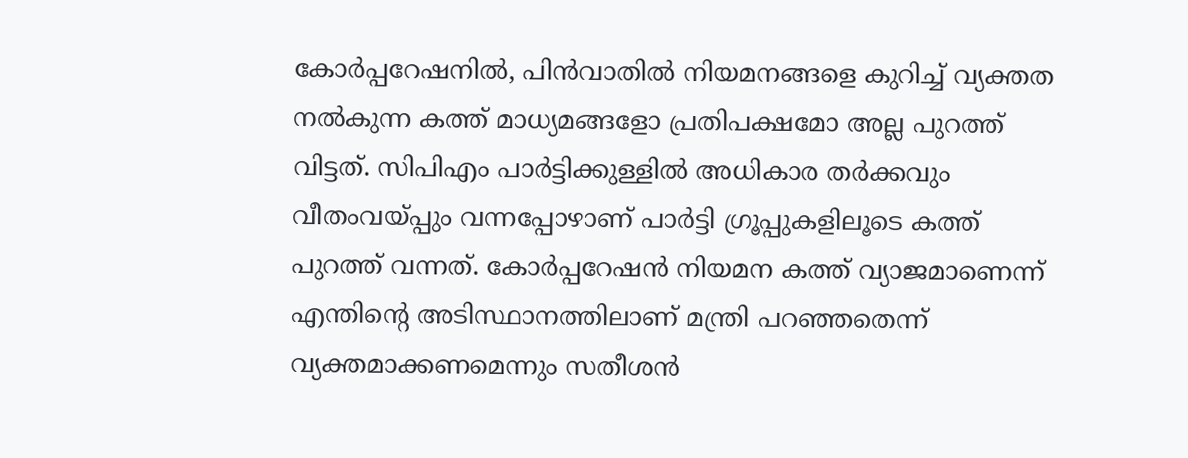കോർപ്പറേഷനിൽ, പിൻവാതിൽ നിയമനങ്ങളെ കുറിച്ച് വ്യക്തത നൽകുന്ന കത്ത് മാധ്യമങ്ങളോ പ്രതിപക്ഷമോ അല്ല പുറത്ത് വിട്ടത്. സിപിഎം പാർട്ടിക്കുള്ളിൽ അധികാര തർക്കവും വീതംവയ്പ്പും വന്നപ്പോഴാണ് പാർട്ടി ഗ്രൂപ്പുകളിലൂടെ കത്ത് പുറത്ത് വന്നത്. കോർപ്പറേഷൻ നിയമന കത്ത് വ്യാജമാണെന്ന് എന്തിന്റെ അടിസ്ഥാനത്തിലാണ് മന്ത്രി പറഞ്ഞതെന്ന് വ്യക്തമാക്കണമെന്നും സതീശൻ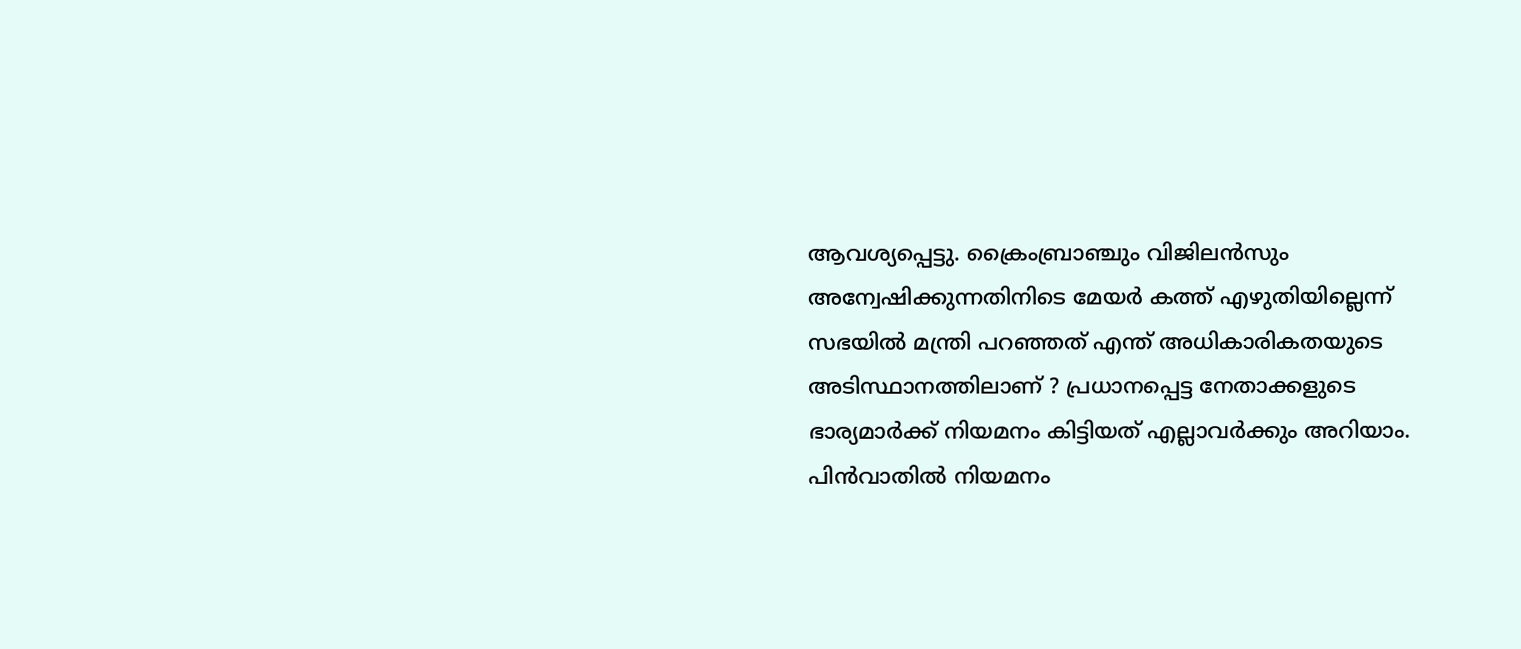ആവശ്യപ്പെട്ടു. ക്രൈംബ്രാഞ്ചും വിജിലൻസും അന്വേഷിക്കുന്നതിനിടെ മേയർ കത്ത് എഴുതിയില്ലെന്ന് സഭയിൽ മന്ത്രി പറഞ്ഞത് എന്ത് അധികാരികതയുടെ അടിസ്ഥാനത്തിലാണ് ? പ്രധാനപ്പെട്ട നേതാക്കളുടെ ഭാര്യമാർക്ക് നിയമനം കിട്ടിയത് എല്ലാവർക്കും അറിയാം. പിൻവാതിൽ നിയമനം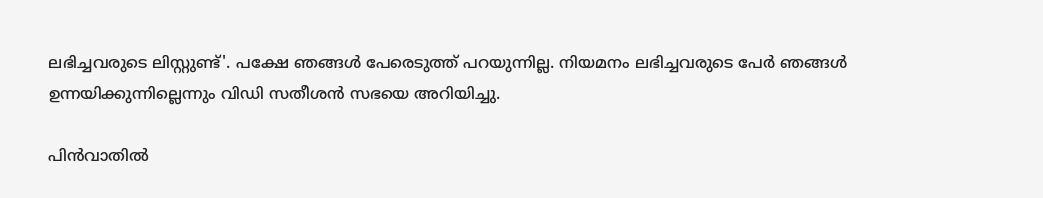ലഭിച്ചവരുടെ ലിസ്റ്റുണ്ട്'. പക്ഷേ ഞങ്ങൾ പേരെടുത്ത് പറയുന്നില്ല. നിയമനം ലഭിച്ചവരുടെ പേർ ഞങ്ങൾ ഉന്നയിക്കുന്നില്ലെന്നും വിഡി സതീശൻ സഭയെ അറിയിച്ചു.

പിൻവാതിൽ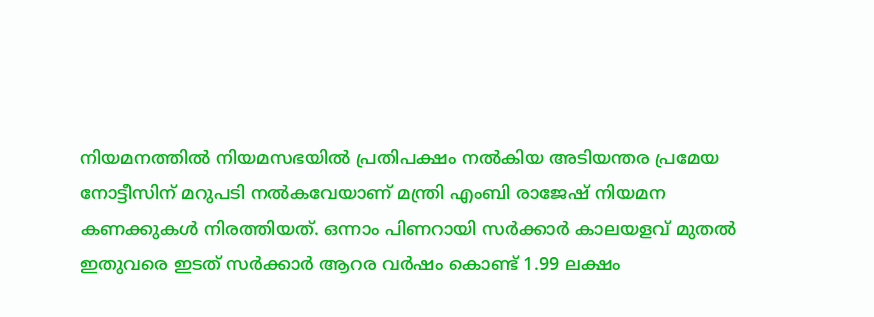നിയമനത്തിൽ നിയമസഭയിൽ പ്രതിപക്ഷം നൽകിയ അടിയന്തര പ്രമേയ നോട്ടീസിന് മറുപടി നൽകവേയാണ് മന്ത്രി എംബി രാജേഷ് നിയമന കണക്കുകൾ നിരത്തിയത്. ഒന്നാം പിണറായി സർക്കാർ കാലയളവ് മുതൽ ഇതുവരെ ഇടത് സർക്കാർ ആറര വർഷം കൊണ്ട് 1.99 ലക്ഷം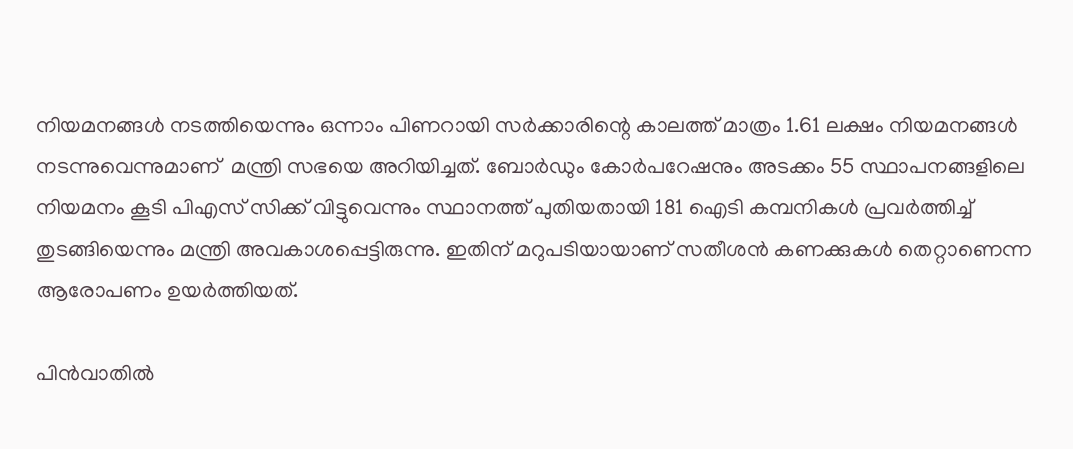നിയമനങ്ങൾ നടത്തിയെന്നും ഒന്നാം പിണറായി സർക്കാരിന്റെ കാലത്ത് മാത്രം 1.61 ലക്ഷം നിയമനങ്ങൾ നടന്നുവെന്നുമാണ്  മന്ത്രി സഭയെ അറിയിച്ചത്. ബോർഡും കോർപറേഷനും അടക്കം 55 സ്ഥാപനങ്ങളിലെ നിയമനം കൂടി പിഎസ് സിക്ക് വിട്ടുവെന്നും സ്ഥാനത്ത് പുതിയതായി 181 ഐടി കമ്പനികൾ പ്രവർത്തിച്ച് തുടങ്ങിയെന്നും മന്ത്രി അവകാശപ്പെട്ടിരുന്നു. ഇതിന് മറുപടിയായാണ് സതീശൻ കണക്കുകൾ തെറ്റാണെന്ന ആരോപണം ഉയർത്തിയത്.

പിൻവാതിൽ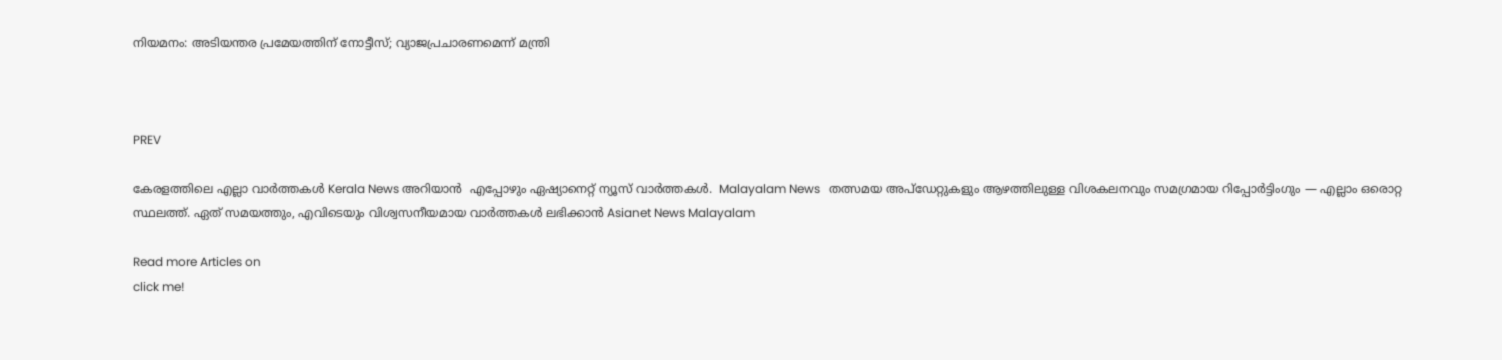നിയമനം: അടിയന്തര പ്രമേയത്തിന് നോട്ടീസ്; വ്യാജപ്രചാരണമെന്ന് മന്ത്രി



PREV

കേരളത്തിലെ എല്ലാ വാർത്തകൾ Kerala News അറിയാൻ  എപ്പോഴും ഏഷ്യാനെറ്റ് ന്യൂസ് വാർത്തകൾ.  Malayalam News   തത്സമയ അപ്‌ഡേറ്റുകളും ആഴത്തിലുള്ള വിശകലനവും സമഗ്രമായ റിപ്പോർട്ടിംഗും — എല്ലാം ഒരൊറ്റ സ്ഥലത്ത്. ഏത് സമയത്തും, എവിടെയും വിശ്വസനീയമായ വാർത്തകൾ ലഭിക്കാൻ Asianet News Malayalam

Read more Articles on
click me!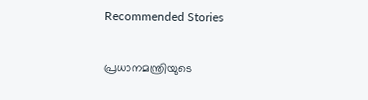Recommended Stories

പ്രധാനമന്ത്രിയുടെ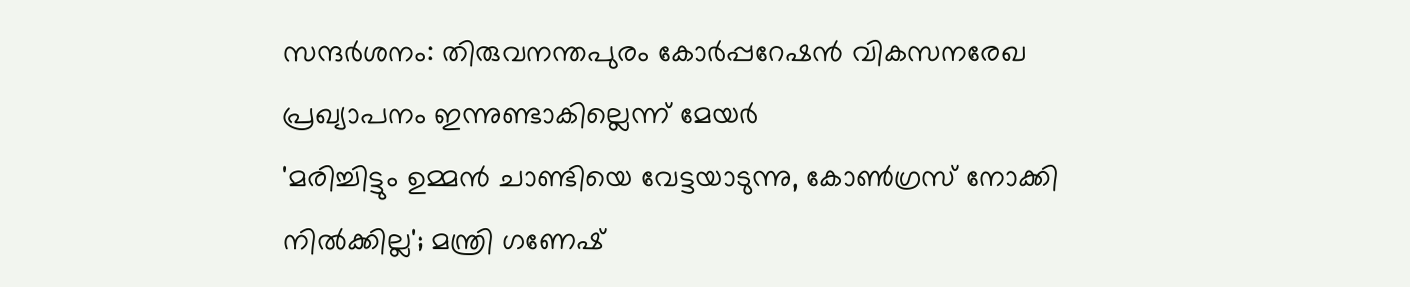സന്ദർശനം: തിരുവനന്തപുരം കോർപ്പറേഷൻ വികസനരേഖ പ്രഖ്യാപനം ഇന്നുണ്ടാകില്ലെന്ന് മേയർ
'മരിച്ചിട്ടും ഉമ്മൻ ചാണ്ടിയെ വേട്ടയാടുന്നു, കോൺഗ്രസ് നോക്കി നിൽക്കില്ല'; മന്ത്രി ഗണേഷ്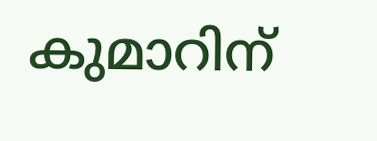കുമാറിന്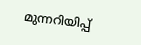മുന്നറിയിപ്പ്